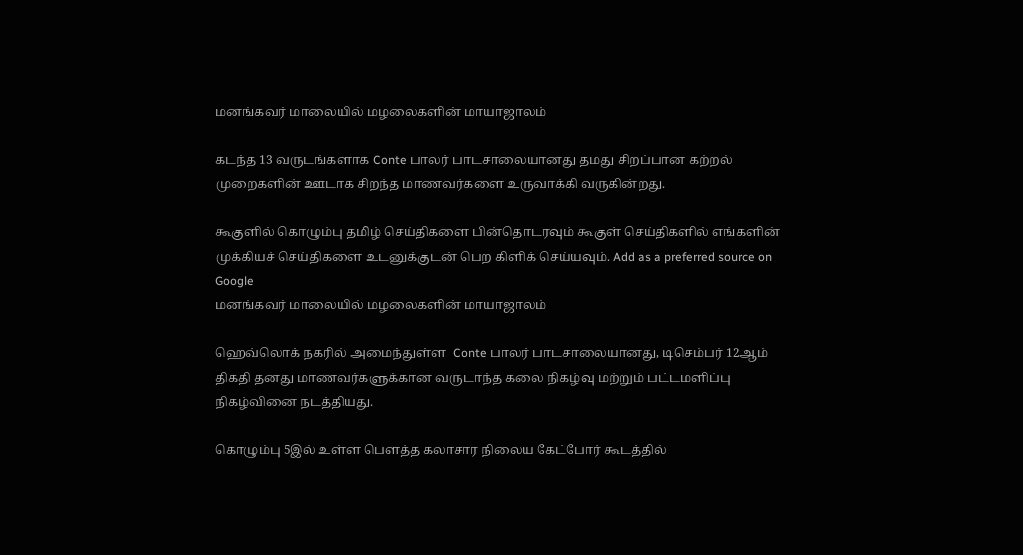மனங்கவர் மாலையில் மழலைகளின் மாயாஜாலம்

கடந்த 13 வருடங்களாக Conte பாலர் பாடசாலையானது தமது சிறப்பான கற்றல் முறைகளின் ஊடாக சிறந்த மாணவர்களை உருவாக்கி வருகின்றது.

கூகுளில் கொழும்பு தமிழ் செய்திகளை பின்தொடரவும் கூகுள் செய்திகளில் எங்களின் முக்கியச் செய்திகளை உடனுக்குடன் பெற கிளிக் செய்யவும். Add as a preferred source on Google
மனங்கவர் மாலையில் மழலைகளின் மாயாஜாலம்

ஹெவ்லொக் நகரில் அமைந்துள்ள  Conte பாலர் பாடசாலையானது, டிசெம்பர் 12ஆம் திகதி தனது மாணவர்களுக்கான வருடாந்த கலை நிகழ்வு மற்றும் பட்டமளிப்பு நிகழ்வினை நடத்தியது.

கொழும்பு 5இல் உள்ள பௌத்த கலாசார நிலைய கேட்போர் கூடத்தில்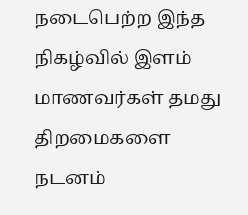நடைபெற்ற இந்த நிகழ்வில் இளம் மாணவர்கள் தமது திறமைகளை நடனம்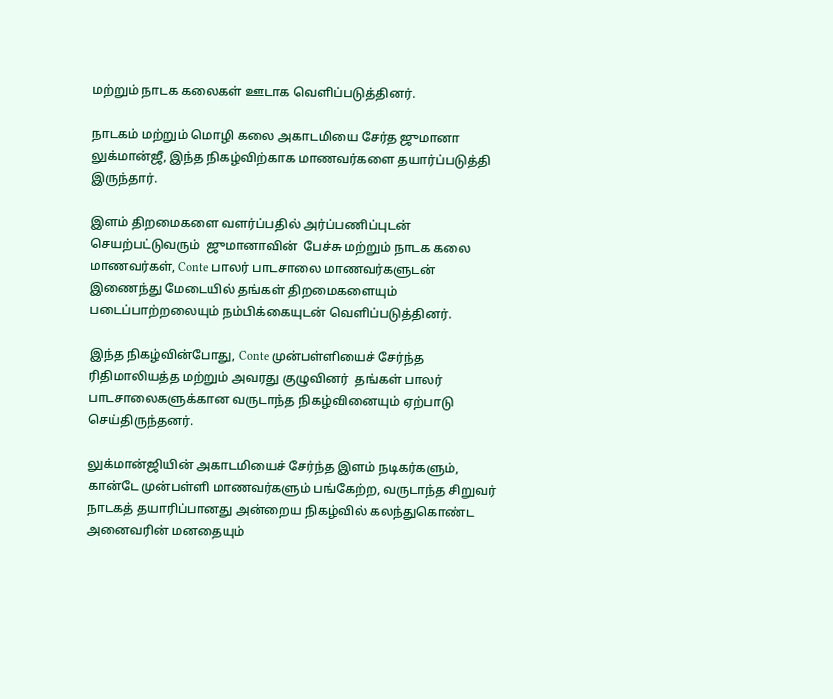மற்றும் நாடக கலைகள் ஊடாக வெளிப்படுத்தினர்.

நாடகம் மற்றும் மொழி கலை அகாடமியை சேர்த ஜுமானா  லுக்மான்ஜீ, இந்த நிகழ்விற்காக மாணவர்களை தயார்ப்படுத்தி இருந்தார்.

இளம் திறமைகளை வளர்ப்பதில் அர்ப்பணிப்புடன் செயற்பட்டுவரும்  ஜுமானாவின்  பேச்சு மற்றும் நாடக கலை மாணவர்கள், Conte பாலர் பாடசாலை மாணவர்களுடன் இணைந்து மேடையில் தங்கள் திறமைகளையும் படைப்பாற்றலையும் நம்பிக்கையுடன் வெளிப்படுத்தினர்.

இந்த நிகழ்வின்போது, Conte முன்பள்ளியைச் சேர்ந்த ரிதிமாலியத்த மற்றும் அவரது குழுவினர்  தங்கள் பாலர் பாடசாலைகளுக்கான வருடாந்த நிகழ்வினையும் ஏற்பாடு செய்திருந்தனர்.

லுக்மான்ஜியின் அகாடமியைச் சேர்ந்த இளம் நடிகர்களும், கான்டே முன்பள்ளி மாணவர்களும் பங்கேற்ற, வருடாந்த சிறுவர் நாடகத் தயாரிப்பானது அன்றைய நிகழ்வில் கலந்துகொண்ட அனைவரின் மனதையும்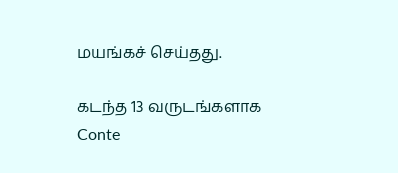மயங்கச் செய்தது.

கடந்த 13 வருடங்களாக Conte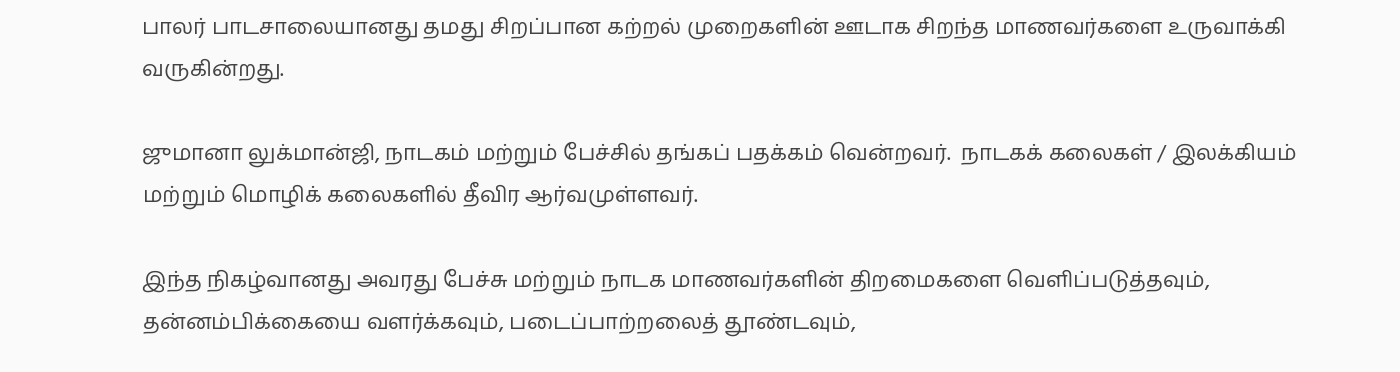பாலர் பாடசாலையானது தமது சிறப்பான கற்றல் முறைகளின் ஊடாக சிறந்த மாணவர்களை உருவாக்கி வருகின்றது.

ஜுமானா லுக்மான்ஜி, நாடகம் மற்றும் பேச்சில் தங்கப் பதக்கம் வென்றவர்.  நாடகக் கலைகள் / இலக்கியம் மற்றும் மொழிக் கலைகளில் தீவிர ஆர்வமுள்ளவர்.

இந்த நிகழ்வானது அவரது பேச்சு மற்றும் நாடக மாணவர்களின் திறமைகளை வெளிப்படுத்தவும், தன்னம்பிக்கையை வளர்க்கவும், படைப்பாற்றலைத் தூண்டவும்,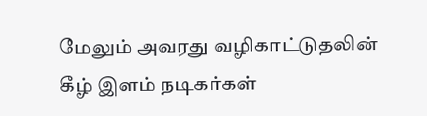மேலும் அவரது வழிகாட்டுதலின் கீழ் இளம் நடிகர்கள்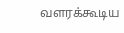வளரக்கூடிய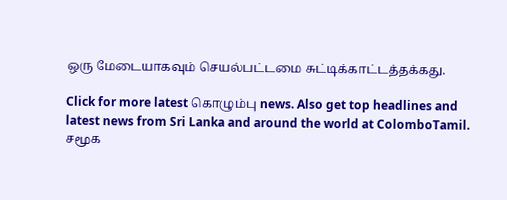ஒரு மேடையாகவும் செயல்பட்டமை சுட்டிக்காட்டத்தக்கது.

Click for more latest கொழும்பு news. Also get top headlines and latest news from Sri Lanka and around the world at ColomboTamil.
சமூக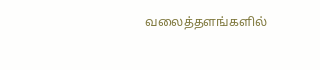வலைத்தளங்களில்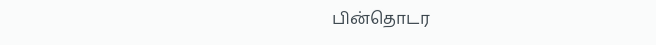பின்தொடர